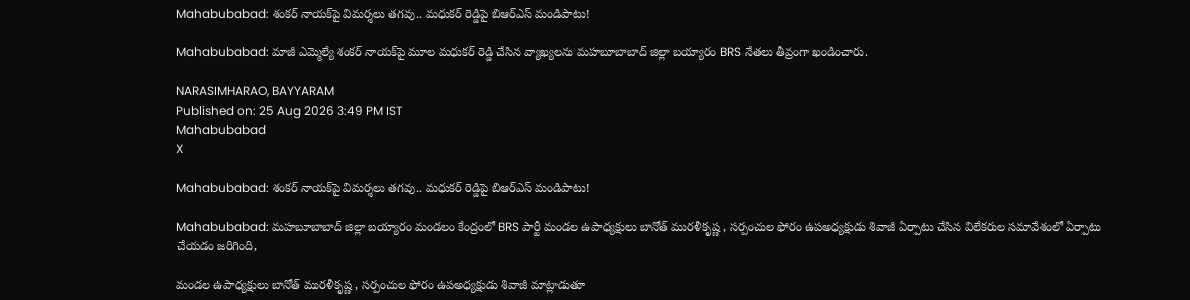Mahabubabad: శంకర్ నాయక్‌పై విమర్శలు తగవు.. మధుకర్ రెడ్డిపై బిఆర్ఎస్ మండిపాటు!

Mahabubabad: మాజీ ఎమ్మెల్యే శంకర్ నాయక్‌పై మూల మధుకర్ రెడ్డి చేసిన వ్యాఖ్యలను మహబూబాబాద్ జిల్లా బయ్యారం BRS నేతలు తీవ్రంగా ఖండించారు.

NARASIMHARAO, BAYYARAM
Published on: 25 Aug 2026 3:49 PM IST
Mahabubabad
X

Mahabubabad: శంకర్ నాయక్‌పై విమర్శలు తగవు.. మధుకర్ రెడ్డిపై బిఆర్ఎస్ మండిపాటు!

Mahabubabad: మహబూబాబాద్ జిల్లా బయ్యారం మండలం కేంద్రంలో BRS పార్టీ మండల ఉపాధ్యక్షులు బానోత్ మురళీకృష్ణ , సర్పంచుల ఫోరం ఉపఅధ్యక్షుడు శివాజీ ఏర్పాటు చేసిన విలేకరుల సమావేశంలో ఏర్పాటు చేయడం జరిగింది,

మండల ఉపాధ్యక్షులు బానోత్ మురళీకృష్ణ , సర్పంచుల ఫోరం ఉపఅధ్యక్షుడు శివాజీ మాట్లాడుతూ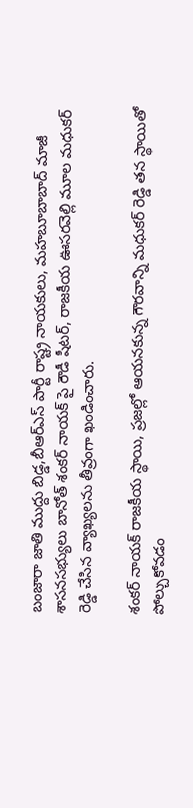బంజారా జాతి ముద్దు బిడ్డ,బీఆర్‌ఎస్ పార్టీ రాష్ట్ర నాయకులు, మహబూబాబాద్ మాజీ శాసనసభ్యులు బానోత్ శంకర్ నాయక్ పై రౌడీ షీటర్, రాజకీయ ఊసరవెల్లి మూల మధుకర్ రెడ్డి చేసిన వ్యాఖ్యలను తీవ్రంగా ఖండించారు.

శంకర్ నాయక్ రాజకీయ స్థాయి, ప్రజల్లో ఆయనకున్న గౌరవాన్ని మధుకర్ రెడ్డి తన స్థాయితో పోల్చుకోవడం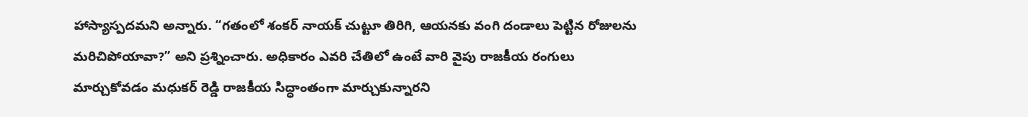హాస్యాస్పదమని అన్నారు. “గతంలో శంకర్ నాయక్ చుట్టూ తిరిగి, ఆయనకు వంగి దండాలు పెట్టిన రోజులను మరిచిపోయావా?” అని ప్రశ్నించారు. అధికారం ఎవరి చేతిలో ఉంటే వారి వైపు రాజకీయ రంగులు మార్చుకోవడం మధుకర్ రెడ్డి రాజకీయ సిద్ధాంతంగా మార్చుకున్నారని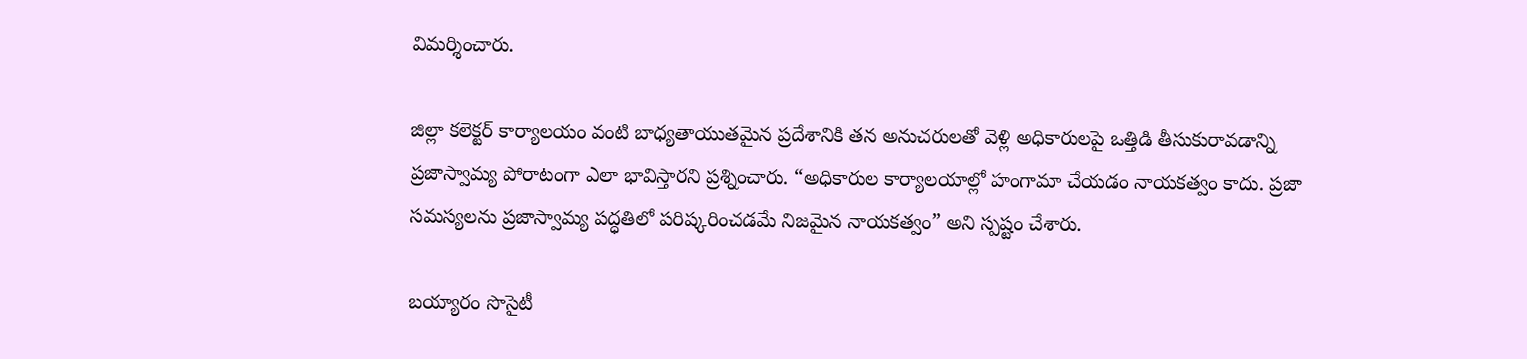విమర్శించారు.

జిల్లా కలెక్టర్ కార్యాలయం వంటి బాధ్యతాయుతమైన ప్రదేశానికి తన అనుచరులతో వెళ్లి అధికారులపై ఒత్తిడి తీసుకురావడాన్ని ప్రజాస్వామ్య పోరాటంగా ఎలా భావిస్తారని ప్రశ్నించారు. “అధికారుల కార్యాలయాల్లో హంగామా చేయడం నాయకత్వం కాదు. ప్రజా సమస్యలను ప్రజాస్వామ్య పద్ధతిలో పరిష్కరించడమే నిజమైన నాయకత్వం” అని స్పష్టం చేశారు.

బయ్యారం సొసైటీ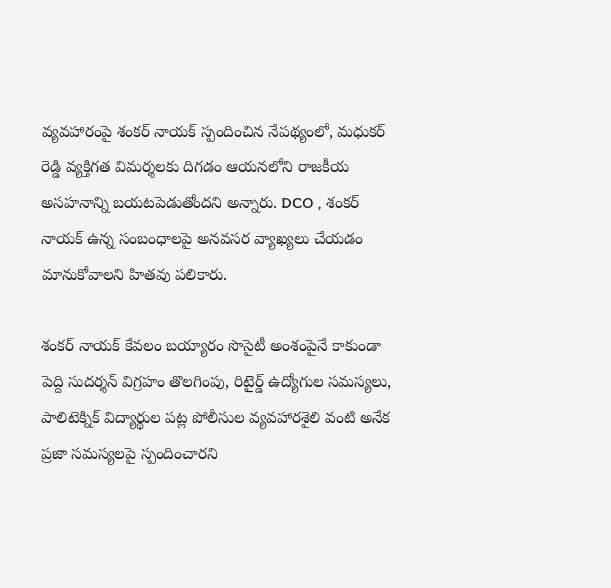వ్యవహారంపై శంకర్ నాయక్ స్పందించిన నేపథ్యంలో, మధుకర్ రెడ్డి వ్యక్తిగత విమర్శలకు దిగడం ఆయనలోని రాజకీయ అసహనాన్ని బయటపెడుతోందని అన్నారు. DCO , శంకర్ నాయక్ ఉన్న సంబంధాలపై అనవసర వ్యాఖ్యలు చేయడం మానుకోవాలని హితవు పలికారు.

శంకర్ నాయక్ కేవలం బయ్యారం సొసైటీ అంశంపైనే కాకుండా పెద్ది సుదర్శన్ విగ్రహం తొలగింపు, రిటైర్డ్ ఉద్యోగుల సమస్యలు, పాలిటెక్నిక్ విద్యార్థుల పట్ల పోలీసుల వ్యవహారశైలి వంటి అనేక ప్రజా సమస్యలపై స్పందించారని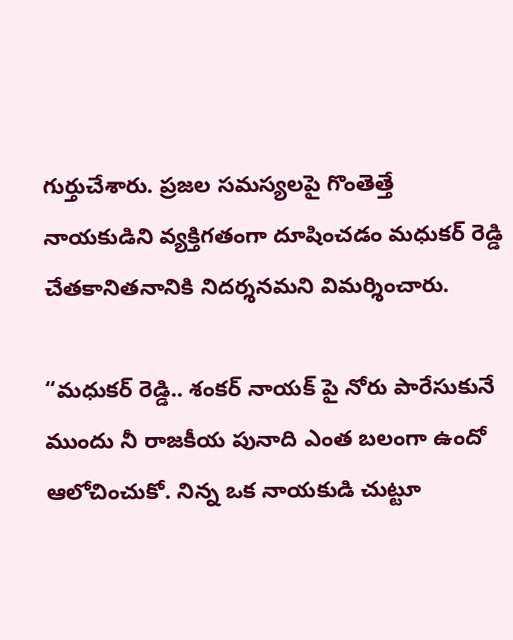గుర్తుచేశారు. ప్రజల సమస్యలపై గొంతెత్తే నాయకుడిని వ్యక్తిగతంగా దూషించడం మధుకర్ రెడ్డి చేతకానితనానికి నిదర్శనమని విమర్శించారు.

“మధుకర్ రెడ్డి.. శంకర్ నాయక్ పై నోరు పారేసుకునే ముందు నీ రాజకీయ పునాది ఎంత బలంగా ఉందో ఆలోచించుకో. నిన్న ఒక నాయకుడి చుట్టూ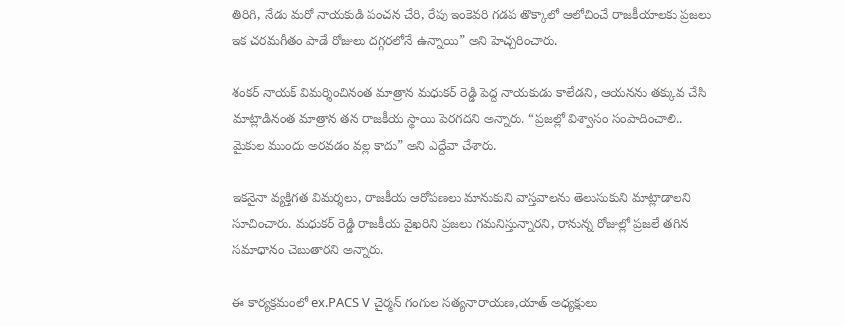తిరిగి, నేడు మరో నాయకుడి పంచన చేరి, రేపు ఇంకెవరి గడప తొక్కాలో ఆలోచించే రాజకీయాలకు ప్రజలు ఇక చరమగీతం పాడే రోజులు దగ్గరలోనే ఉన్నాయి” అని హెచ్చరించారు.

శంకర్ నాయక్ విమర్శించినంత మాత్రాన మధుకర్ రెడ్డి పెద్ద నాయకుడు కాలేడని, ఆయనను తక్కువ చేసి మాట్లాడినంత మాత్రాన తన రాజకీయ స్థాయి పెరగదని అన్నారు. “ప్రజల్లో విశ్వాసం సంపాదించాలి.. మైకుల ముందు అరవడం వల్ల కాదు” అని ఎద్దేవా చేశారు.

ఇకనైనా వ్యక్తిగత విమర్శలు, రాజకీయ ఆరోపణలు మానుకుని వాస్తవాలను తెలుసుకుని మాట్లాడాలని సూచించారు. మధుకర్ రెడ్డి రాజకీయ వైఖరిని ప్రజలు గమనిస్తున్నారని, రానున్న రోజుల్లో ప్రజలే తగిన సమాధానం చెబుతారని అన్నారు.

ఈ కార్యక్రమంలో ex.PACS V చైర్మన్ గంగుల సత్యనారాయణ,యాత్ అధ్యక్షులు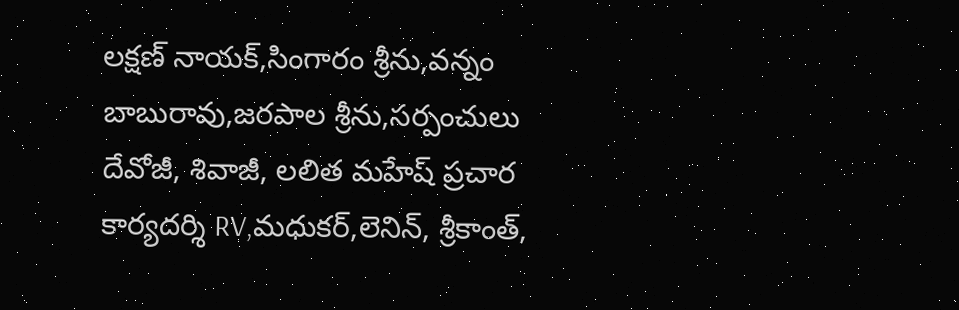లక్షణ్ నాయక్,సింగారం శ్రీను,వన్నం బాబురావు,జరపాల శ్రీను,సర్పంచులు దేవోజీ, శివాజీ, లలిత మహేష్ ప్రచార కార్యదర్శి RV,మధుకర్,లెనిన్, శ్రీకాంత్,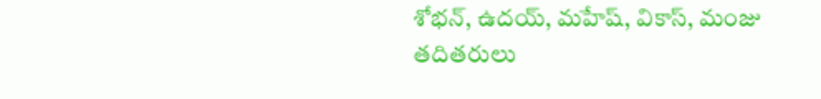శోభన్, ఉదయ్, మహేష్, వికాస్, మంజు తదితరులు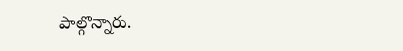పాల్గొన్నారు.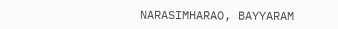NARASIMHARAO, BAYYARAM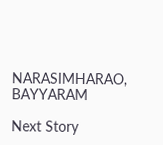NARASIMHARAO, BAYYARAM

Next Story